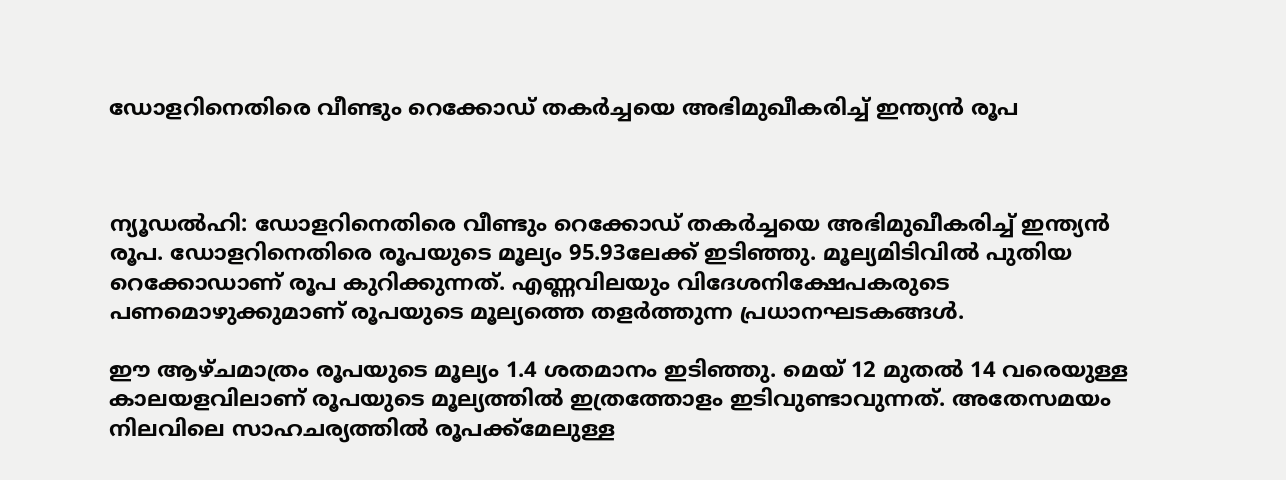ഡോളറിനെതിരെ വീണ്ടും റെക്കോഡ് തകര്‍ച്ചയെ അഭിമുഖീകരിച്ച് ഇന്ത്യന്‍ രൂപ



ന്യൂഡല്‍ഹി: ഡോളറിനെതിരെ വീണ്ടും റെക്കോഡ് തകര്‍ച്ചയെ അഭിമുഖീകരിച്ച് ഇന്ത്യന്‍ രൂപ. ഡോളറിനെതിരെ രൂപയുടെ മൂല്യം 95.93ലേക്ക് ഇടിഞ്ഞു. മൂല്യമിടിവില്‍ പുതിയ റെക്കോഡാണ് രൂപ കുറിക്കുന്നത്. എണ്ണവിലയും വിദേശനിക്ഷേപകരുടെ പണമൊഴുക്കുമാണ് രൂപയുടെ മൂല്യത്തെ തളര്‍ത്തുന്ന പ്രധാനഘടകങ്ങള്‍.

ഈ ആഴ്ചമാത്രം രൂപയുടെ മൂല്യം 1.4 ശതമാനം ഇടിഞ്ഞു. മെയ് 12 മുതല്‍ 14 വരെയുള്ള കാലയളവിലാണ് രൂപയുടെ മൂല്യത്തില്‍ ഇത്രത്തോളം ഇടിവുണ്ടാവുന്നത്. അതേസമയം നിലവിലെ സാഹചര്യത്തില്‍ രൂപക്ക്‌മേലുള്ള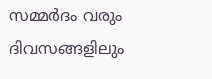സമ്മര്‍ദം വരും ദിവസങ്ങളിലും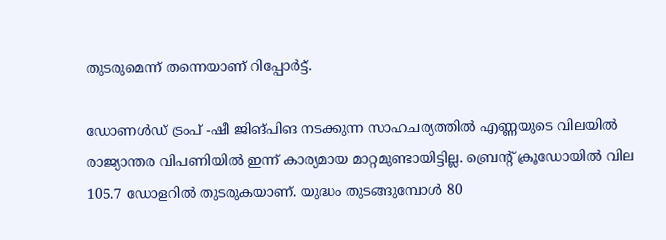തുടരുമെന്ന് തന്നെയാണ് റിപ്പോര്‍ട്ട്.

ഡോണള്‍ഡ് ട്രംപ് -ഷീ ജിങ്പിങ നടക്കുന്ന സാഹചര്യത്തില്‍ എണ്ണയുടെ വിലയില്‍ രാജ്യാന്തര വിപണിയില്‍ ഇന്ന് കാര്യമായ മാറ്റമുണ്ടായിട്ടില്ല. ബ്രെന്റ് ക്രൂഡോയില്‍ വില 105.7 ഡോളറില്‍ തുടരുകയാണ്. യുദ്ധം തുടങ്ങുമ്പോള്‍ 80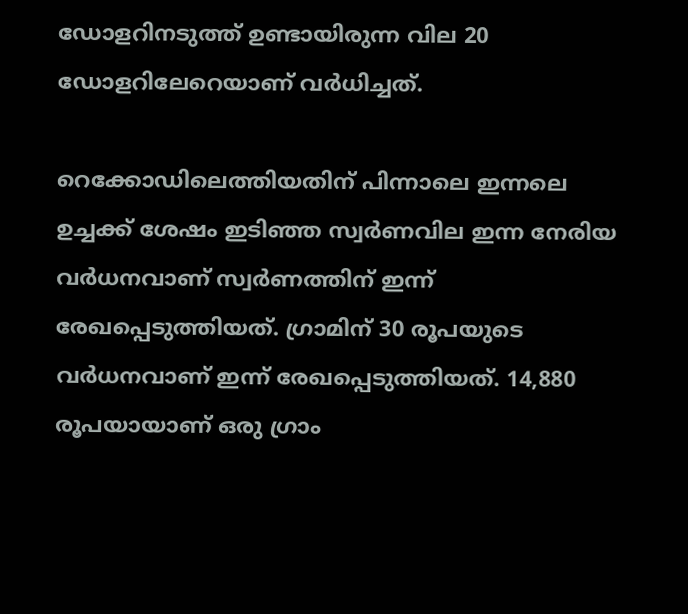ഡോളറിനടുത്ത് ഉണ്ടായിരുന്ന വില 20 ഡോളറിലേറെയാണ് വര്‍ധിച്ചത്.

റെക്കോഡിലെത്തിയതിന് പിന്നാലെ ഇന്നലെ ഉച്ചക്ക് ശേഷം ഇടിഞ്ഞ സ്വര്‍ണവില ഇന്ന നേരിയ വര്‍ധനവാണ് സ്വര്‍ണത്തിന് ഇന്ന് രേഖപ്പെടുത്തിയത്. ഗ്രാമിന് 30 രൂപയുടെ വര്‍ധനവാണ് ഇന്ന് രേഖപ്പെടുത്തിയത്. 14,880 രൂപയായാണ് ഒരു ഗ്രാം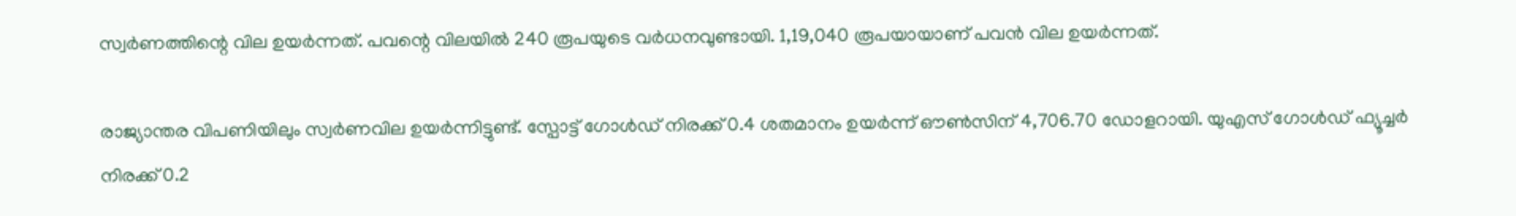സ്വര്‍ണത്തിന്റെ വില ഉയര്‍ന്നത്. പവന്റെ വിലയില്‍ 240 രൂപയുടെ വര്‍ധനവുണ്ടായി. 1,19,040 രൂപയായാണ് പവന്‍ വില ഉയര്‍ന്നത്.

രാജ്യാന്തര വിപണിയിലും സ്വര്‍ണവില ഉയര്‍ന്നിട്ടുണ്ട്. സ്പോട്ട് ഗോള്‍ഡ് നിരക്ക് 0.4 ശതമാനം ഉയര്‍ന്ന് ഔണ്‍സിന് 4,706.70 ഡോളറായി. യുഎസ് ഗോള്‍ഡ് ഫ്യൂച്ചര്‍ നിരക്ക് 0.2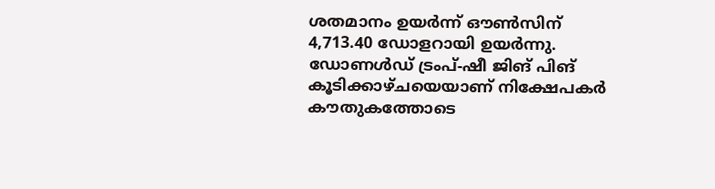ശതമാനം ഉയര്‍ന്ന് ഔണ്‍സിന് 4,713.40 ഡോളറായി ഉയര്‍ന്നു. ഡോണള്‍ഡ് ട്രംപ്-ഷീ ജിങ് പിങ് കൂടിക്കാഴ്ചയെയാണ് നിക്ഷേപകര്‍ കൗതുകത്തോടെ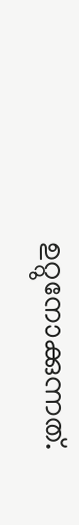ഉറ്റുനോക്കുന്നത്.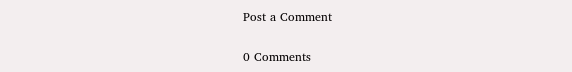Post a Comment

0 Comments